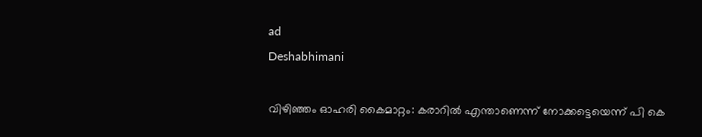ad
Deshabhimani

വിഴിഞ്ഞം ഓഹരി കൈമാറ്റം: കരാറിൽ എന്താണെന്ന്‌ നോക്കട്ടെയെന്ന് പി കെ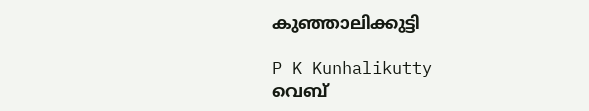കുഞ്ഞാലിക്കുട്ടി

P K Kunhalikutty
വെബ്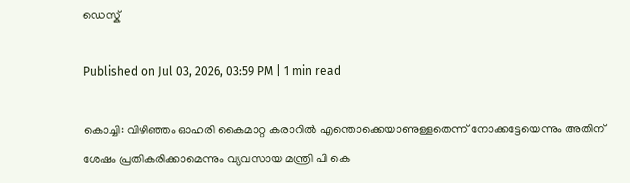ഡെസ്ക്

Published on Jul 03, 2026, 03:59 PM | 1 min read

കൊച്ചി: വിഴിഞ്ഞം ഓഹരി കൈമാറ്റ കരാറിൽ എന്തൊക്കെയാണുള്ളതെന്ന്‌ നോക്കട്ടേയെന്നും അതിന്‌ ശേഷം പ്രതികരിക്കാമെന്നും വ്യവസായ മന്ത്രി പി കെ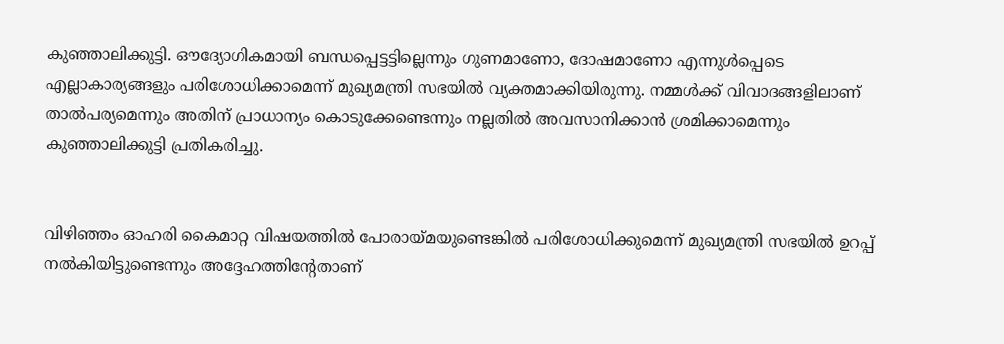കുഞ്ഞാലിക്കുട്ടി. ഒ‍ൗദ്യോഗികമായി ബന്ധപ്പെട്ടട്ടില്ലെന്നും ഗുണമാണോ, ദോഷമാണോ എന്നുൾപ്പെടെ എല്ലാകാര്യങ്ങളും പരിശോധിക്കാമെന്ന്‌ മുഖ്യമന്ത്രി സഭയിൽ വ്യക്തമാക്കിയിരുന്നു. നമ്മൾക്ക്‌ വിവാദങ്ങളിലാണ്‌ താൽപര്യമെന്നും അതിന്‌ പ്രാധാന്യം കൊടുക്കേണ്ടെന്നും നല്ലതിൽ അവസാനിക്കാൻ ശ്രമിക്കാമെന്നും കുഞ്ഞാലിക്കുട്ടി പ്രതികരിച്ചു.


വിഴിഞ്ഞം ഓഹരി കൈമാറ്റ വിഷയത്തിൽ പോരായ്‌മയുണ്ടെങ്കിൽ പരിശോധിക്കുമെന്ന്‌ മുഖ്യമന്ത്രി സഭയിൽ ഉറപ്പ്‌ നൽകിയിട്ടുണ്ടെന്നും അദ്ദേഹത്തിന്റേതാണ്‌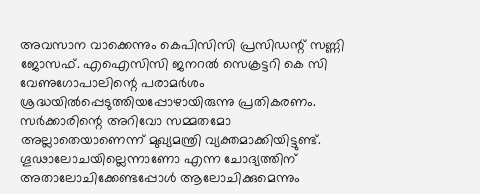അവസാന വാക്കെന്നും കെപിസിസി പ്രസിഡന്റ്‌ സണ്ണി ജോസഫ്‌. എഐസിസി ജനറൽ സെക്രട്ടറി കെ സി വേണുഗോപാലിന്റെ പരാമർശം ശ്രദ്ധയിൽപ്പെടുത്തിയപ്പോഴായിരുന്നു പ്രതികരണം. സർക്കാരിന്റെ അറിവോ സമ്മതമോ അല്ലാതെയാണെന്ന്‌ മുഖ്യമന്ത്രി വ്യക്തമാക്കിയിട്ടുണ്ട്‌. ഗൂഢാലോചയില്ലെന്നാണോ എന്ന ചോദ്യത്തിന്‌ അതാലോചിക്കേണ്ടപ്പോൾ ആലോചിക്കുമെന്നും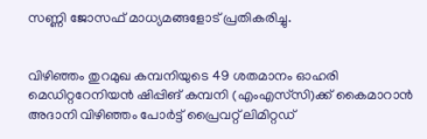സണ്ണി ജോസഫ്‌ മാധ്യമങ്ങളോട്‌ പ്രതികരിച്ചു.


വിഴിഞ്ഞം തുറമുഖ കമ്പനിയുടെ 49 ശതമാനം ഓഹരി മെഡിറ്ററേനിയൻ ഷിപ്പിങ് കമ്പനി (എംഎസ്‌സി)ക്ക് കൈമാറാൻ അദാനി വിഴിഞ്ഞം പോർട്ട്‌ പ്രൈവറ്റ്‌ ലിമിറ്റഡ്‌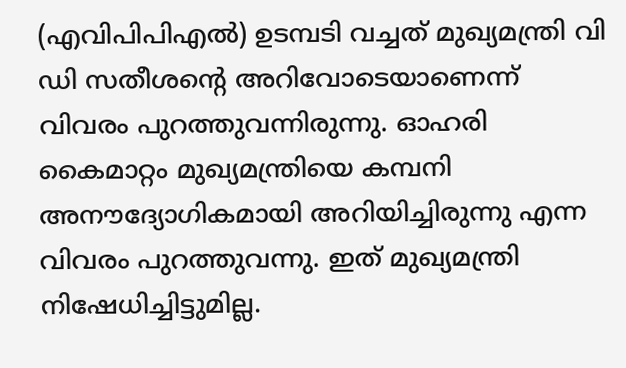(എവിപിപിഎൽ) ഉടമ്പടി വച്ചത്‌ മുഖ്യമന്ത്രി വി ഡി സതീശന്റെ അറിവോടെയാണെന്ന് വിവരം പുറത്തുവന്നിരുന്നു. ഓഹരി കൈമാറ്റം മുഖ്യമന്ത്രിയെ കമ്പനി അന‍ൗദ്യോഗികമായി അറിയിച്ചിരുന്നു എന്ന വിവരം പുറത്തുവന്നു. ഇത് മുഖ്യമന്ത്രി നിഷേധിച്ചിട്ടുമില്ല.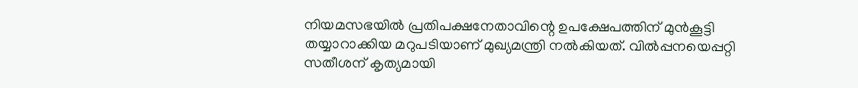നിയമസഭയിൽ പ്രതിപക്ഷനേതാവിന്റെ ഉപക്ഷേപത്തിന്‌ മുൻകൂട്ടി തയ്യാറാക്കിയ മറുപടിയാണ്‌ മുഖ്യമന്ത്രി നൽകിയത്‌. വിൽപ്പനയെപ്പറ്റി സതീശന്‌ കൃത്യമായി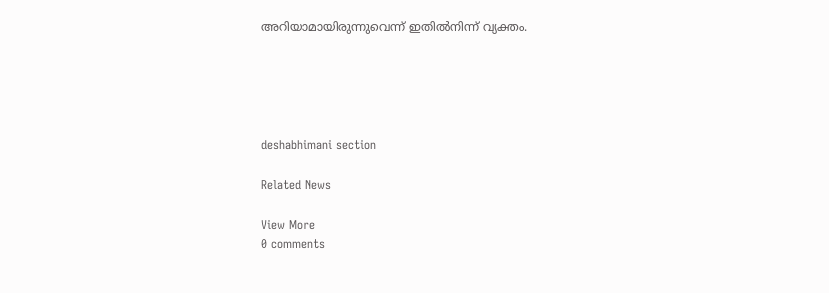അറിയാമായിരുന്നുവെന്ന്‌ ഇതിൽനിന്ന്‌ വ്യക്തം.





deshabhimani section

Related News

View More
0 comments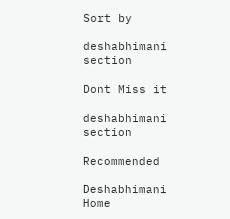Sort by

deshabhimani section

Dont Miss it

deshabhimani section

Recommended

Deshabhimani
Home